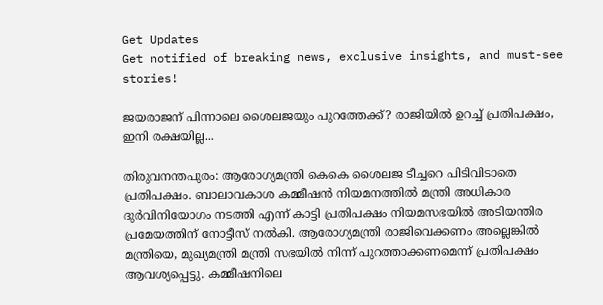Get Updates
Get notified of breaking news, exclusive insights, and must-see stories!

ജയരാജന് പിന്നാലെ ശൈലജയും പുറത്തേക്ക്? രാജിയില്‍ ഉറച്ച് പ്രതിപക്ഷം, ഇനി രക്ഷയില്ല...

തിരുവനന്തപുരം: ആരോഗ്യമന്ത്രി കെകെ ശൈലജ ടീച്ചറെ പിടിവിടാതെ പ്രതിപക്ഷം. ബാലാവകാശ കമ്മീഷന്‍ നിയമനത്തില്‍ മന്ത്രി അധികാര ദുര്‍വിനിയോഗം നടത്തി എന്ന് കാട്ടി പ്രതിപക്ഷം നിയമസഭയില്‍ അടിയന്തിര പ്രമേയത്തിന് നോട്ടീസ് നല്‍കി. ആരോഗ്യമന്ത്രി രാജിവെക്കണം അല്ലെങ്കില്‍ മന്ത്രിയെ, മുഖ്യമന്ത്രി മന്ത്രി സഭയില്‍ നിന്ന് പുറത്താക്കണമെന്ന് പ്രതിപക്ഷം ആവശ്യപ്പെട്ടു. കമ്മീഷനിലെ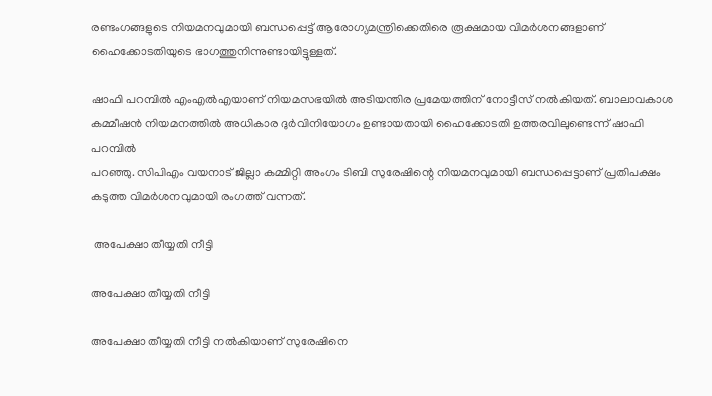രണ്ടംഗങ്ങളുടെ നിയമനവുമായി ബന്ധപ്പെട്ട് ആരോഗ്യമന്ത്രിക്കെതിരെ രൂക്ഷമായ വിമര്‍ശനങ്ങളാണ് ഹൈക്കോടതിയുടെ ഭാഗത്തുനിന്നുണ്ടായിട്ടുള്ളത്.

ഷാഫി പറമ്പില്‍ എംഎല്‍എയാണ് നിയമസഭയില്‍ അടിയന്തിര പ്രമേയത്തിന് നോട്ടീസ് നല്‍കിയത്. ബാലാവകാശ കമ്മീഷന്‍ നിയമനത്തില്‍ അധികാര ദുര്‍വിനിയോഗം ഉണ്ടായതായി ഹൈക്കോടതി ഉത്തരവിലുണ്ടെന്ന് ഷാഫി പറമ്പില്‍
പറഞ്ഞു. സിപിഎം വയനാട് ജില്ലാ കമ്മിറ്റി അംഗം ടിബി സുരേഷിന്റെ നിയമനവുമായി ബന്ധപ്പെട്ടാണ് പ്രതിപക്ഷം കടുത്ത വിമര്‍ശനവുമായി രംഗത്ത് വന്നത്.

 അപേക്ഷാ തീയ്യതി നീട്ടി

അപേക്ഷാ തീയ്യതി നീട്ടി

അപേക്ഷാ തീയ്യതി നീട്ടി നല്‍കിയാണ് സുരേഷിനെ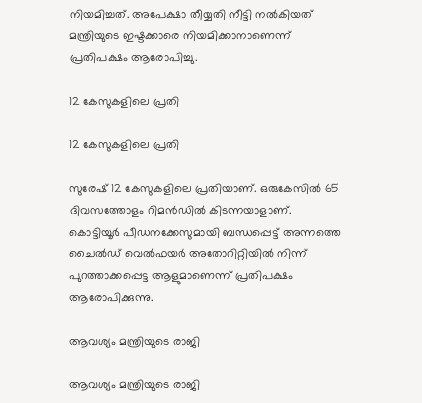നിയമിച്ചത്. അപേക്ഷാ തീയ്യതി നീട്ടി നല്‍കിയത് മന്ത്രിയുടെ ഇഷ്ടക്കാരെ നിയമിക്കാനാണെന്ന് പ്രതിപക്ഷം ആരോപിച്ചു.

12 കേസുകളിലെ പ്രതി

12 കേസുകളിലെ പ്രതി

സുരേഷ് 12 കേസുകളിലെ പ്രതിയാണ്. ഒരുകേസില്‍ 65 ദിവസത്തോളം റിമന്‍ഡില്‍ കിടന്നയാളാണ്. കൊട്ടിയൂര്‍ പീഡനക്കേസുമായി ബന്ധപ്പെട്ട് അന്നത്തെ ചൈല്‍ഡ് വെല്‍ഫയര്‍ അതോറിറ്റിയില്‍ നിന്ന് പുറത്താക്കപ്പെട്ട ആളുമാണെന്ന് പ്രതിപക്ഷം ആരോപിക്കുന്നു.

ആവശ്യം മന്ത്രിയുടെ രാജി

ആവശ്യം മന്ത്രിയുടെ രാജി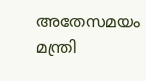അതേസമയം മന്ത്രി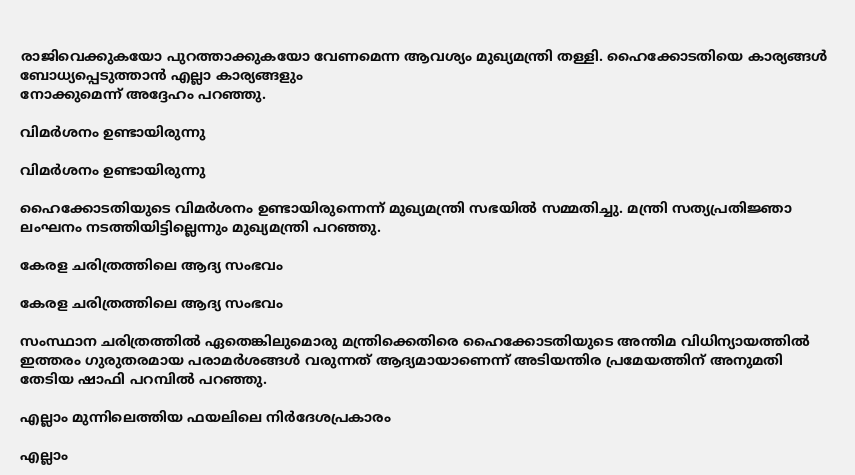രാജിവെക്കുകയോ പുറത്താക്കുകയോ വേണമെന്ന ആവശ്യം മുഖ്യമന്ത്രി തള്ളി. ഹൈക്കോടതിയെ കാര്യങ്ങള്‍ ബോധ്യപ്പെടുത്താന്‍ എല്ലാ കാര്യങ്ങളും
നോക്കുമെന്ന് അദ്ദേഹം പറഞ്ഞു.

വിമര്‍ശനം ഉണ്ടായിരുന്നു

വിമര്‍ശനം ഉണ്ടായിരുന്നു

ഹൈക്കോടതിയുടെ വിമര്‍ശനം ഉണ്ടായിരുന്നെന്ന് മുഖ്യമന്ത്രി സഭയില്‍ സമ്മതിച്ചു. മന്ത്രി സത്യപ്രതിജ്ഞാ ലംഘനം നടത്തിയിട്ടില്ലെന്നും മുഖ്യമന്ത്രി പറഞ്ഞു.

കേരള ചരിത്രത്തിലെ ആദ്യ സംഭവം

കേരള ചരിത്രത്തിലെ ആദ്യ സംഭവം

സംസ്ഥാന ചരിത്രത്തില്‍ ഏതെങ്കിലുമൊരു മന്ത്രിക്കെതിരെ ഹൈക്കോടതിയുടെ അന്തിമ വിധിന്യായത്തില്‍ ഇത്തരം ഗുരുതരമായ പരാമര്‍ശങ്ങള്‍ വരുന്നത് ആദ്യമായാണെന്ന് അടിയന്തിര പ്രമേയത്തിന് അനുമതി തേടിയ ഷാഫി പറമ്പില്‍ പറഞ്ഞു.

എല്ലാം മുന്നിലെത്തിയ ഫയലിലെ നിര്‍ദേശപ്രകാരം

എല്ലാം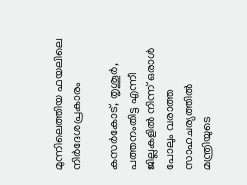മുന്നിലെത്തിയ ഫയലിലെ നിര്‍ദേശപ്രകാരം

കസര്‍കോട്, തൃശൂര്‍, പത്തനംതിട്ട എന്നീ
ജില്ലകളില്‍ നിന്ന് ഒരാള്‍ പോലും വരാത്ത സാഹചര്യത്തില്‍ മന്ത്രിയുടെ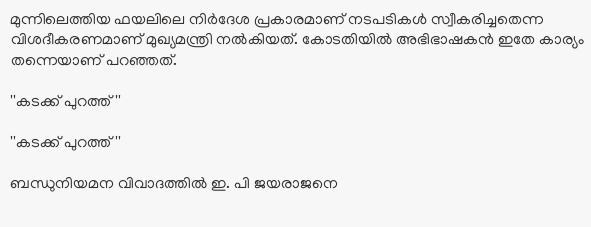മുന്നിലെത്തിയ ഫയലിലെ നിര്‍ദേശ പ്രകാരമാണ് നടപടികള്‍ സ്വീകരിച്ചതെന്ന വിശദീകരണമാണ് മുഖ്യമന്ത്രി നല്‍കിയത്. കോടതിയില്‍ അഭിഭാഷകന്‍ ഇതേ കാര്യം തന്നെയാണ് പറഞ്ഞത്.

''കടക്ക് പുറത്ത്''

''കടക്ക് പുറത്ത്''

ബന്ധുനിയമന വിവാദത്തില്‍ ഇ. പി ജയരാജനെ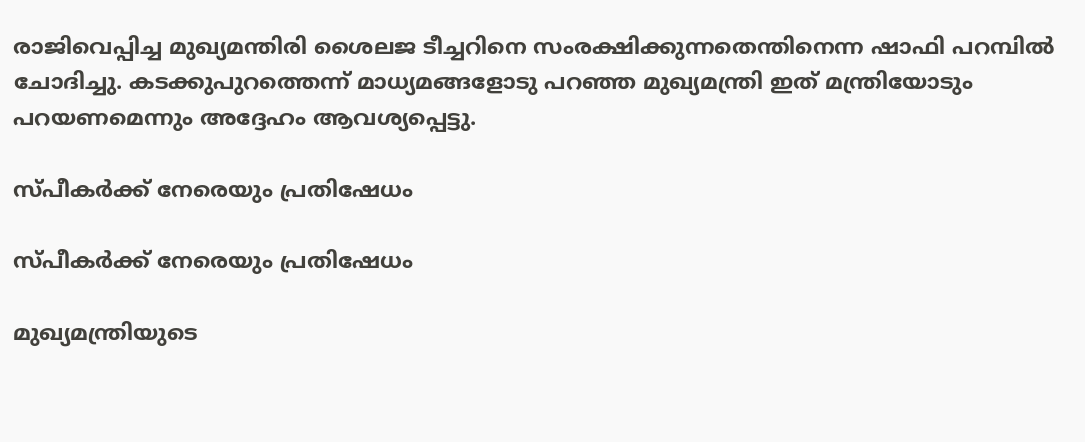രാജിവെപ്പിച്ച മുഖ്യമന്തിരി ശൈലജ ടീച്ചറിനെ സംരക്ഷിക്കുന്നതെന്തിനെന്ന ഷാഫി പറമ്പില്‍ ചോദിച്ചു. കടക്കുപുറത്തെന്ന് മാധ്യമങ്ങളോടു പറഞ്ഞ മുഖ്യമന്ത്രി ഇത് മന്ത്രിയോടും പറയണമെന്നും അദ്ദേഹം ആവശ്യപ്പെട്ടു.

സ്പീകര്‍ക്ക് നേരെയും പ്രതിഷേധം

സ്പീകര്‍ക്ക് നേരെയും പ്രതിഷേധം

മുഖ്യമന്ത്രിയുടെ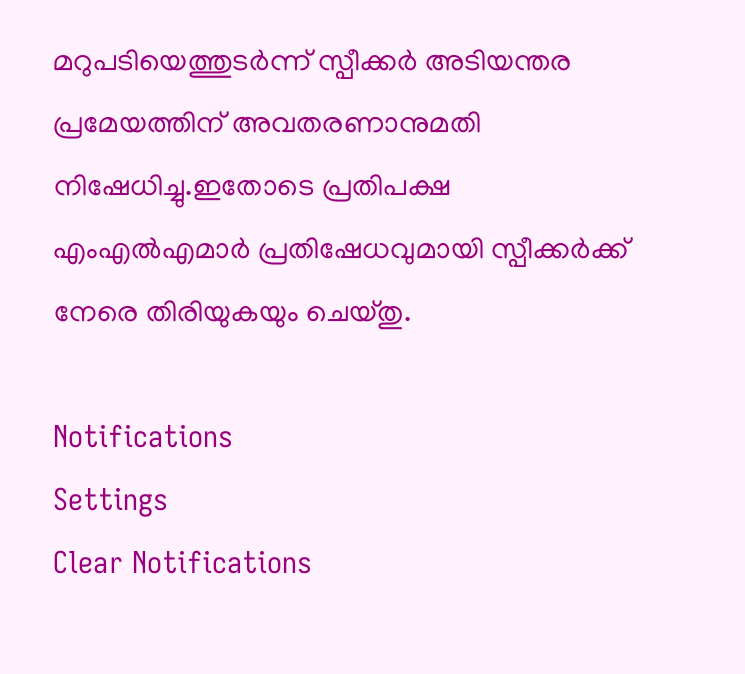മറുപടിയെത്തുടര്‍ന്ന് സ്പീക്കര്‍ അടിയന്തര പ്രമേയത്തിന് അവതരണാനുമതി നിഷേധിച്ചു.ഇതോടെ പ്രതിപക്ഷ എംഎല്‍എമാര്‍ പ്രതിഷേധവുമായി സ്പീക്കര്‍ക്ക് നേരെ തിരിയുകയും ചെയ്തു.

Notifications
Settings
Clear Notifications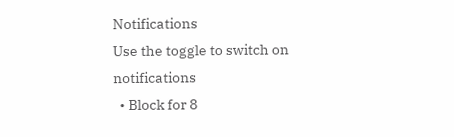Notifications
Use the toggle to switch on notifications
  • Block for 8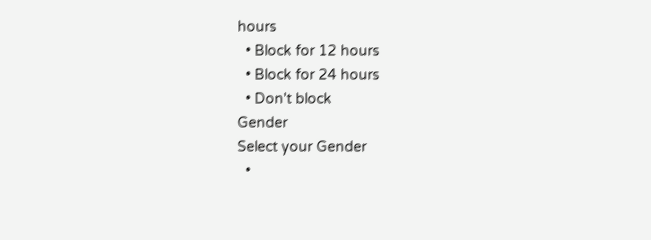hours
  • Block for 12 hours
  • Block for 24 hours
  • Don't block
Gender
Select your Gender
  •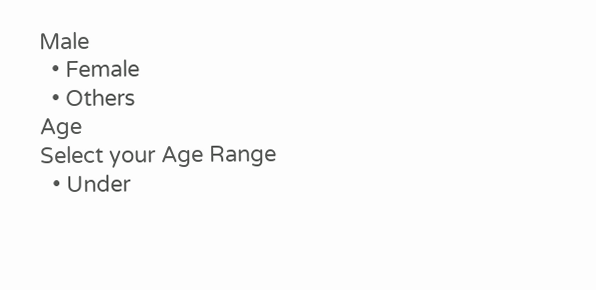Male
  • Female
  • Others
Age
Select your Age Range
  • Under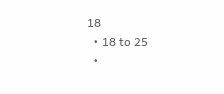18
  • 18 to 25
  •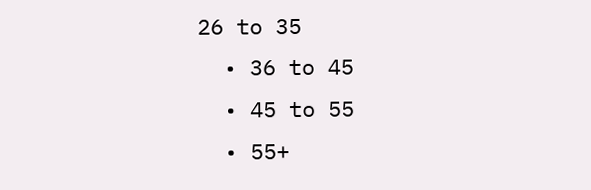26 to 35
  • 36 to 45
  • 45 to 55
  • 55+